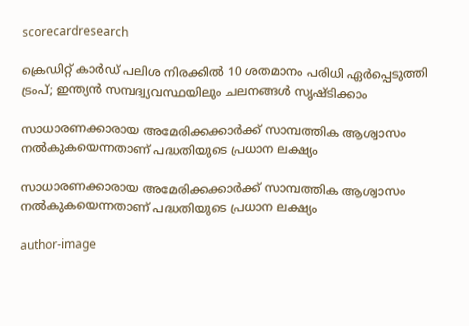scorecardresearch

ക്രെഡിറ്റ് കാർഡ് പലിശ നിരക്കിൽ 10 ശതമാനം പരിധി ഏർപ്പെടുത്തി ട്രംപ്; ഇന്ത്യൻ സമ്പദ്വ്യവസ്ഥയിലും ചലനങ്ങൾ സൃഷ്ടിക്കാം

സാധാരണക്കാരായ അമേരിക്കക്കാർക്ക് സാമ്പത്തിക ആശ്വാസം നൽകുകയെന്നതാണ് പദ്ധതിയുടെ പ്രധാന ലക്ഷ്യം

സാധാരണക്കാരായ അമേരിക്കക്കാർക്ക് സാമ്പത്തിക ആശ്വാസം നൽകുകയെന്നതാണ് പദ്ധതിയുടെ പ്രധാന ലക്ഷ്യം

author-image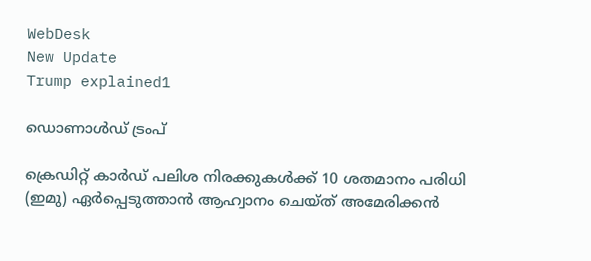WebDesk
New Update
Trump explained1

ഡൊണാൾഡ് ട്രംപ്

ക്രെഡിറ്റ് കാർഡ് പലിശ നിരക്കുകൾക്ക് 10 ശതമാനം പരിധി (ഇമു) ഏർപ്പെടുത്താൻ ആഹ്വാനം ചെയ്ത് അമേരിക്കൻ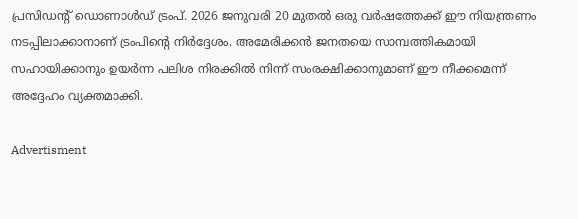പ്രസിഡന്റ് ഡൊണാൾഡ് ട്രംപ്. 2026 ജനുവരി 20 മുതൽ ഒരു വർഷത്തേക്ക് ഈ നിയന്ത്രണം നടപ്പിലാക്കാനാണ് ട്രംപിന്റെ നിർദ്ദേശം. അമേരിക്കൻ ജനതയെ സാമ്പത്തികമായി സഹായിക്കാനും ഉയർന്ന പലിശ നിരക്കിൽ നിന്ന് സംരക്ഷിക്കാനുമാണ് ഈ നീക്കമെന്ന് അദ്ദേഹം വ്യക്തമാക്കി.

Advertisment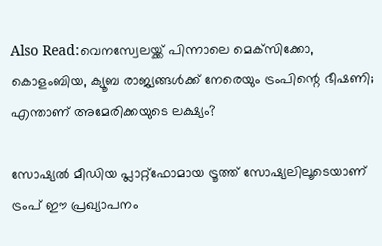Also Read:വെനസ്വേലയ്ക്ക് പിന്നാലെ മെക്‌സിക്കോ, കൊളംബിയ, ക്യൂബ രാജ്യങ്ങൾക്ക് നേരെയും ട്രംപിന്റെ ഭീഷണി; എന്താണ് അമേരിക്കയുടെ ലക്ഷ്യം?

സോഷ്യൽ മീഡിയ പ്ലാറ്റ്ഫോമായ ട്രൂത്ത് സോഷ്യലിലൂടെയാണ് ട്രംപ് ഈ പ്രഖ്യാപനം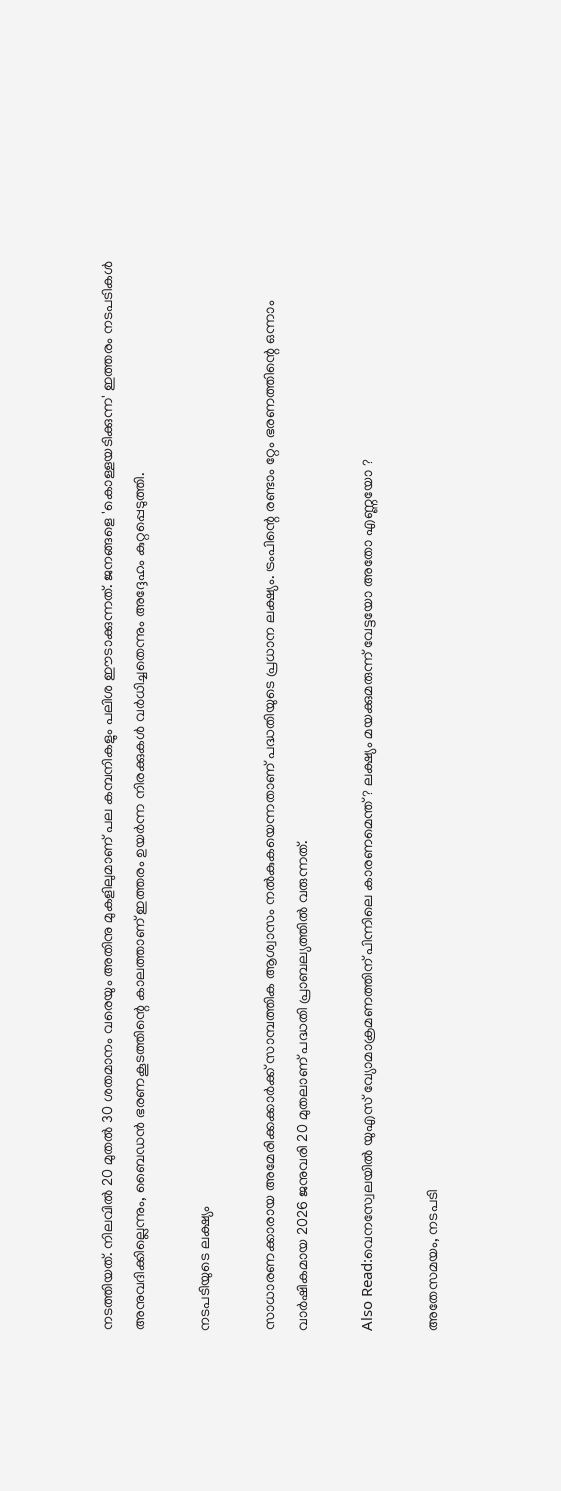നടത്തിയത്. നിലവിൽ 20 മുതൽ 30 ശതമാനം വരെയും അതിനു മുകളിലുമാണ് പല കമ്പനികളും പലിശ ഈടാക്കുന്നത്. ജനങ്ങളെ 'കൊള്ളയടിക്കുന്ന' ഇത്തരം നടപടികൾ അനുവദിക്കില്ലെന്നും, ബൈഡൻ ഭരണകൂടത്തിന്റെ കാലത്താണ് ഇത്തരം ഉയർന്ന നിരക്കുകൾ വർധിച്ചതെന്നും അദ്ദേഹം കുറ്റപ്പെടുത്തി.

നടപടിയുടെ ലക്ഷ്യം

സാധാരണക്കാരായ അമേരിക്കക്കാർക്ക് സാമ്പത്തിക ആശ്വാസം നൽകുകയെന്നതാണ് പദ്ധതിയുടെ പ്രധാന ലക്ഷ്യം. ട്രംപിന്റെ രണ്ടാം റ്റേം ഭരണത്തിന്റെ ഒന്നാം വാർഷികമായ 2026 ജനുവരി 20 മുതലാണ് പദ്ധതി പ്രാബല്യത്തിൽ വരുന്നത്.

Also Read:വെനസ്വേലയിൽ യുഎസ് വ്യോമാക്രമണത്തിന് പിന്നിലെ കാരണമെന്ത് ? ലക്ഷ്യം മയക്കുമരുന്ന് വേട്ടയോ അതോ എണ്ണയോ ?

അതേസമയം, നടപടി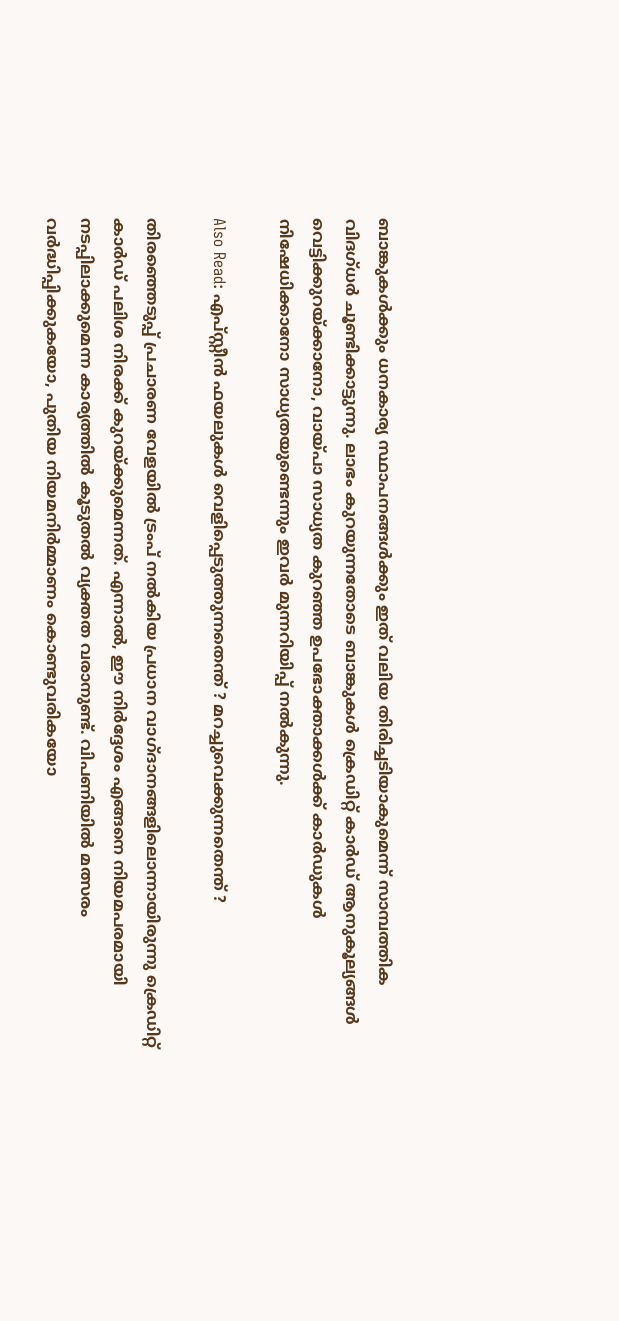ബാങ്കുകൾക്കും ധനകാര്യ സ്ഥാപനങ്ങൾക്കും ഇത് വലിയ തിരിച്ചടിയാകുമെന്ന് സാമ്പത്തിക വിദഗ്ധർ ചൂണ്ടിക്കാട്ടുന്നു. ലാഭം കുറയുന്നതോടെ ബാങ്കുകൾ ക്രെഡിറ്റ് കാർഡ് ആനുകൂല്യങ്ങൾ വെട്ടിക്കുറയ്ക്കാനോ, വായ്പാ സാധ്യത കുറഞ്ഞ ഉപഭോക്താക്കൾക്ക് കാർഡുകൾ നിഷേധിക്കാനോ സാധ്യതയുണ്ടെന്നും ഇവർ മുന്നറിയിപ്പ് നൽകുന്നു.

Also Read: എപ്സ്റ്റീൻ ഫയലുകൾ വെളിപ്പെടുത്തുന്നതെന്ത് ? മറച്ചുവെക്കുന്നതെന്ത് ?

തിരഞ്ഞെടുപ്പ് പ്രചാരണ വേളയിൽ ട്രംപ് നൽകിയ പ്രധാന വാഗ്ദാനങ്ങളിലൊന്നായിരുന്നു ക്രെഡിറ്റ് കാർഡ് പലിശ നിരക്ക് കുറയ്ക്കുമെന്നത്. എന്നാൽ, ഈ നിർദ്ദേശം എങ്ങനെ നിയമപരമായി നടപ്പിലാക്കുമെന്ന കാര്യത്തിൽ കൂടുതൽ വ്യക്തത വരാനുണ്ട്. വിപണിയിൽ മത്സരം വർദ്ധിപ്പിക്കുകയോ, പുതിയ നിയമനിർമ്മാണം കൊണ്ടുവരികയോ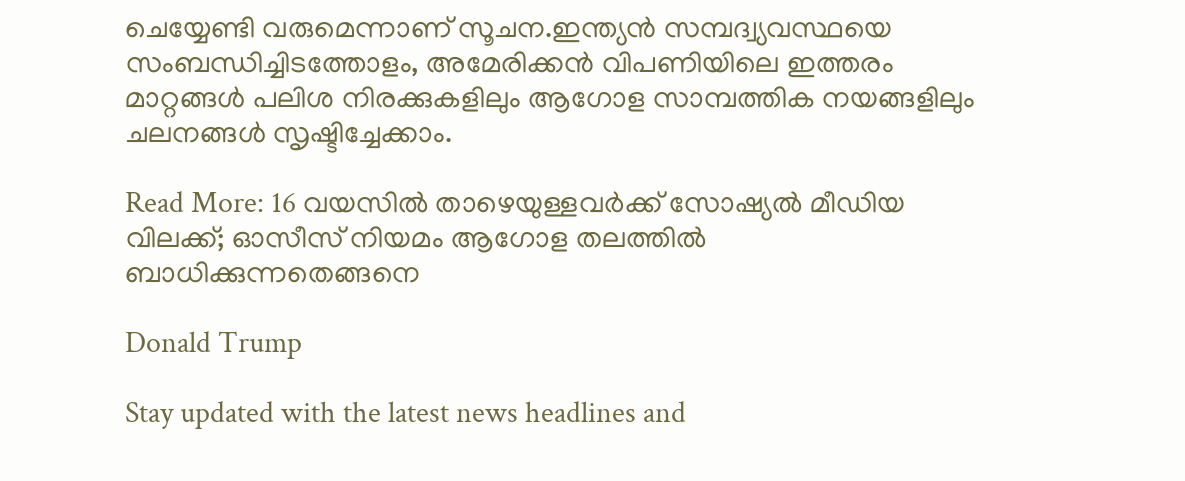ചെയ്യേണ്ടി വരുമെന്നാണ് സൂചന.ഇന്ത്യൻ സമ്പദ്വ്യവസ്ഥയെ സംബന്ധിച്ചിടത്തോളം, അമേരിക്കൻ വിപണിയിലെ ഇത്തരം മാറ്റങ്ങൾ പലിശ നിരക്കുകളിലും ആഗോള സാമ്പത്തിക നയങ്ങളിലും ചലനങ്ങൾ സൃഷ്ടിച്ചേക്കാം.

Read More: 16 വയസിൽ താഴെയുള്ളവർക്ക് സോഷ്യൽ മീഡിയ വിലക്ക്; ഓസീസ് നിയമം ആഗോള തലത്തിൽ ബാധിക്കുന്നതെങ്ങനെ

Donald Trump

Stay updated with the latest news headlines and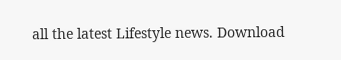all the latest Lifestyle news. Download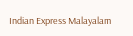Indian Express Malayalam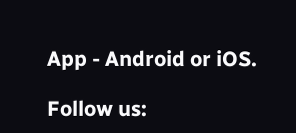App - Android or iOS.

Follow us: